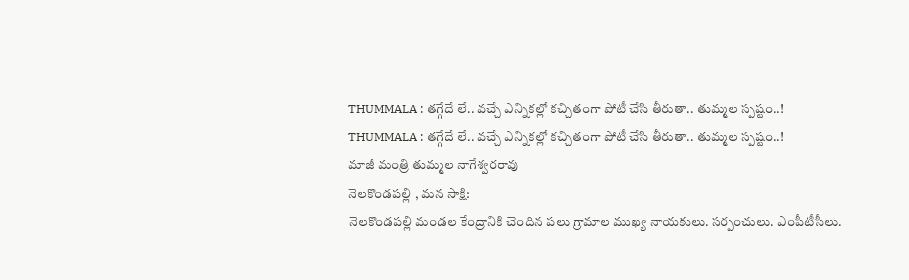THUMMALA : తగ్గేదే లే.. వచ్చే ఎన్నికల్లో కచ్చితంగా పోటీ చేసి తీరుతా.. తుమ్మల స్పష్టం..!
THUMMALA : తగ్గేదే లే.. వచ్చే ఎన్నికల్లో కచ్చితంగా పోటీ చేసి తీరుతా.. తుమ్మల స్పష్టం..!
మాజీ మంత్రి తుమ్మల నాగేశ్వరరావు
నెలకొండపల్లి , మన సాక్షి:
నెలకొండపల్లి మండల కేంద్రానికి చెందిన పలు గ్రామాల ముఖ్య నాయకులు. సర్పంచులు. ఎంపీటీసీలు.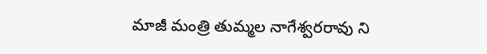మాజీ మంత్రి తుమ్మల నాగేశ్వరరావు ని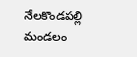నేలకొండపల్లి మండలం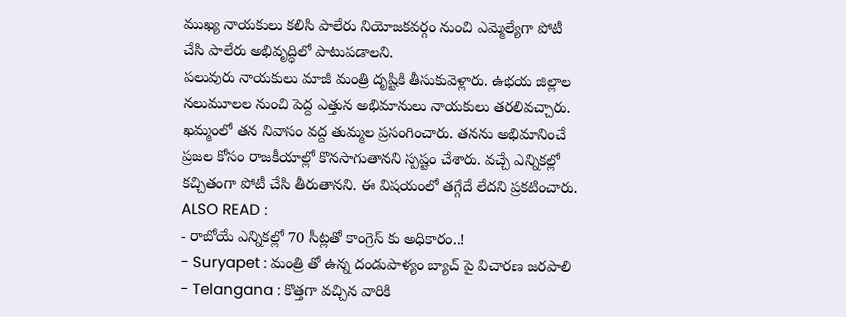ముఖ్య నాయకులు కలిసి పాలేరు నియోజకవర్గం నుంచి ఎమ్మెల్యేగా పోటీ చేసి పాలేరు అభివృద్ధిలో పాటుపడాలని.
పలువురు నాయకులు మాజీ మంత్రి దృష్టికి తీసుకువెళ్లారు. ఉభయ జిల్లాల నలుమూలల నుంచి పెద్ద ఎత్తున అభిమానులు నాయకులు తరలివచ్చారు. ఖమ్మంలో తన నివాసం వద్ద తుమ్మల ప్రసంగించారు. తనను అభిమానించే ప్రజల కోసం రాజకీయాల్లో కొనసాగుతానని స్పష్టం చేశారు. వచ్చే ఎన్నికల్లో కచ్చితంగా పోటీ చేసి తీరుతానని. ఈ విషయంలో తగ్గేదే లేదని ప్రకటించారు.
ALSO READ :
- రాబోయే ఎన్నికల్లో 70 సీట్లతో కాంగ్రెస్ కు అధికారం..!
- Suryapet : మంత్రి తో ఉన్న దండుపాళ్యం బ్యాచ్ పై విచారణ జరపాలి
- Telangana : కొత్తగా వచ్చిన వారికి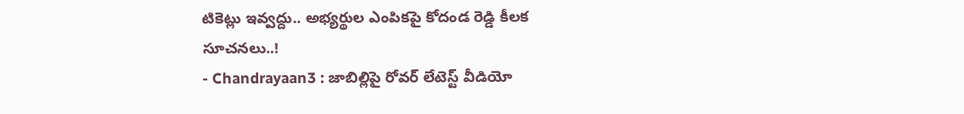టికెట్లు ఇవ్వద్దు.. అభ్యర్థుల ఎంపికపై కోదండ రెడ్డి కీలక సూచనలు..!
- Chandrayaan3 : జాబిల్లిపై రోవర్ లేటెస్ట్ వీడియో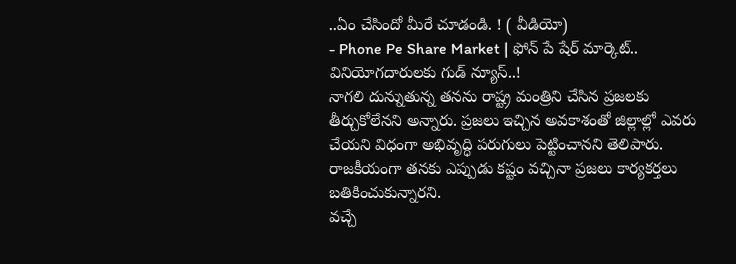..ఏం చేసిందో మీరే చూడండి. ! ( వీడియో)
- Phone Pe Share Market | ఫోన్ పే షేర్ మార్కెట్.. వినియోగదారులకు గుడ్ న్యూస్..!
నాగలి దున్నుతున్న తనను రాష్ట్ర మంత్రిని చేసిన ప్రజలకు తీర్చుకోలేనని అన్నారు. ప్రజలు ఇచ్చిన అవకాశంతో జిల్లాల్లో ఎవరు చేయని విధంగా అభివృద్ధి పరుగులు పెట్టించానని తెలిపారు. రాజకీయంగా తనకు ఎప్పుడు కష్టం వచ్చినా ప్రజలు కార్యకర్తలు బతికించుకున్నారని.
వచ్చే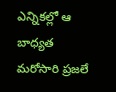ఎన్నికల్లో ఆ బాధ్యత మరోసారి ప్రజలే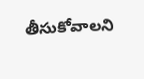తీసుకోవాలని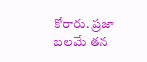కోరారు. ప్రజా బలమే తన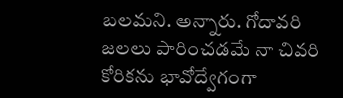బలమని. అన్నారు. గోదావరి జలలు పారించడమే నా చివరి కోరికను భావోద్వేగంగా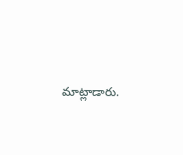మాట్లాడారు.